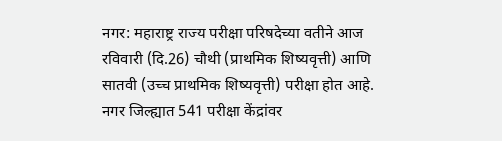नगर: महाराष्ट्र राज्य परीक्षा परिषदेच्या वतीने आज रविवारी (दि.26) चौथी (प्राथमिक शिष्यवृत्ती) आणि सातवी (उच्च प्राथमिक शिष्यवृत्ती) परीक्षा होत आहे. नगर जिल्ह्यात 541 परीक्षा केंद्रांवर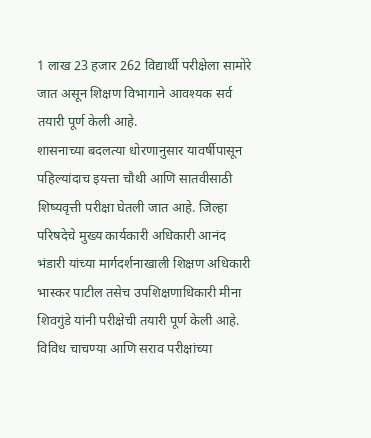1 लाख 23 हजार 262 विद्यार्थी परीक्षेला सामोरे जात असून शिक्षण विभागाने आवश्यक सर्व तयारी पूर्ण केली आहे.
शासनाच्या बदलत्या धोरणानुसार यावर्षीपासून पहिल्यांदाच इयत्ता चौथी आणि सातवीसाठी शिष्यवृत्ती परीक्षा घेतली जात आहे. जिल्हा परिषदेचे मुख्य कार्यकारी अधिकारी आनंद भंडारी यांच्या मार्गदर्शनाखाली शिक्षण अधिकारी भास्कर पाटील तसेच उपशिक्षणाधिकारी मीना शिवगुंडे यांनी परीक्षेची तयारी पूर्ण केली आहे. विविध चाचण्या आणि सराव परीक्षांच्या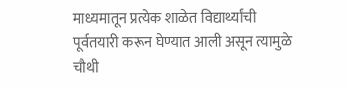माध्यमातून प्रत्येक शाळेत विद्यार्थ्यांची पूर्वतयारी करून घेण्यात आली असून त्यामुळे चौथी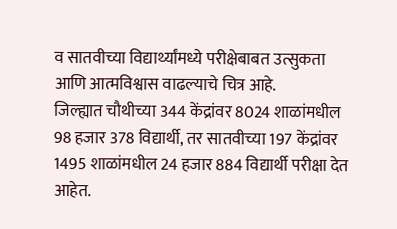व सातवीच्या विद्यार्थ्यांमध्ये परीक्षेबाबत उत्सुकता आणि आत्मविश्वास वाढल्याचे चित्र आहे.
जिल्ह्यात चौथीच्या 344 केंद्रांवर 8024 शाळांमधील 98 हजार 378 विद्यार्थी, तर सातवीच्या 197 केंद्रांवर 1495 शाळांमधील 24 हजार 884 विद्यार्थी परीक्षा देत आहेत.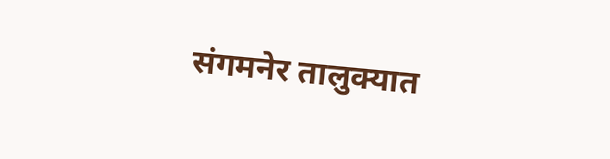संगमनेर तालुक्यात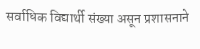सर्वाधिक विद्यार्थी संख्या असून प्रशासनाने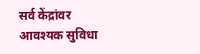सर्व केंद्रांवर आवश्यक सुविधा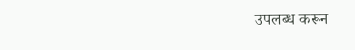उपलब्ध करून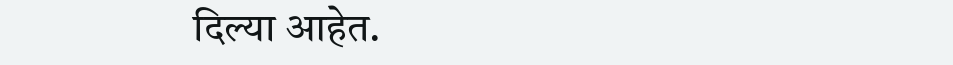दिल्या आहेत.